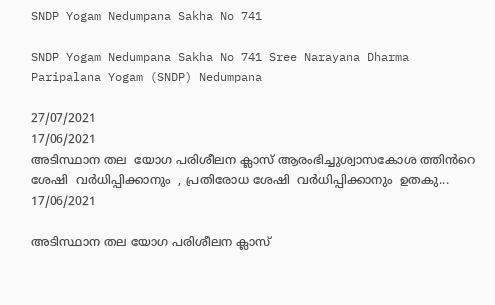SNDP Yogam Nedumpana Sakha No 741

SNDP Yogam Nedumpana Sakha No 741 Sree Narayana Dharma Paripalana Yogam (SNDP) Nedumpana

27/07/2021
17/06/2021
അടിസ്ഥാന തല  യോഗ പരിശീലന ക്ലാസ് ആരംഭിച്ചുശ്വാസകോശ ത്തിൻറെ  ശേഷി  വർധിപ്പിക്കാനും  , പ്രതിരോധ ശേഷി  വർധിപ്പിക്കാനും  ഉതകു...
17/06/2021

അടിസ്ഥാന തല യോഗ പരിശീലന ക്ലാസ്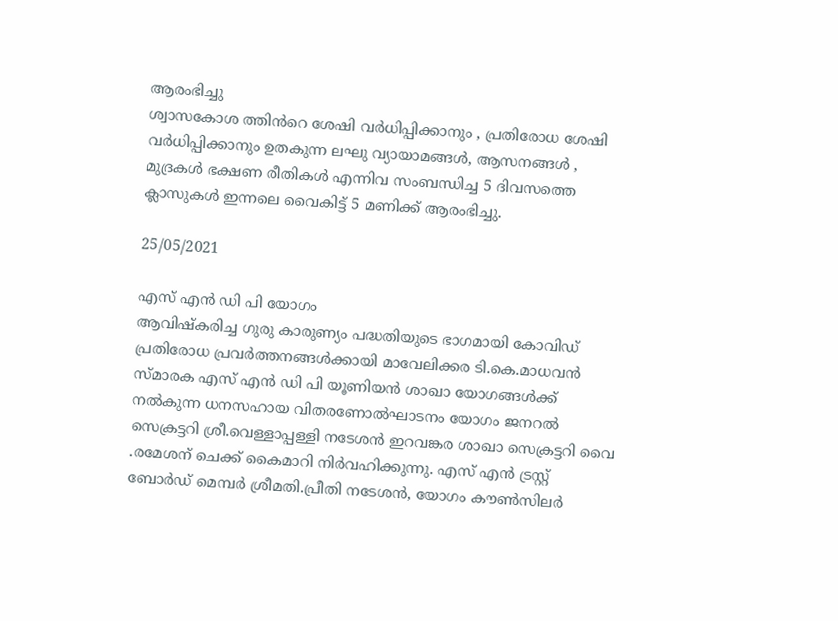ആരംഭിച്ചു
ശ്വാസകോശ ത്തിൻറെ ശേഷി വർധിപ്പിക്കാനും , പ്രതിരോധ ശേഷി വർധിപ്പിക്കാനും ഉതകുന്ന ലഘു വ്യായാമങ്ങൾ, ആസനങ്ങൾ , മുദ്രകൾ ഭക്ഷണ രീതികൾ എന്നിവ സംബന്ധിച്ച 5 ദിവസത്തെ ക്ലാസുകൾ ഇന്നലെ വൈകിട്ട് 5 മണിക്ക് ആരംഭിച്ചു.

25/05/2021

എസ് എൻ ഡി പി യോഗം
ആവിഷ്കരിച്ച ഗുരു കാരുണ്യം പദ്ധതിയുടെ ഭാഗമായി കോവിഡ് പ്രതിരോധ പ്രവർത്തനങ്ങൾക്കായി മാവേലിക്കര ടി.കെ.മാധവൻ സ്മാരക എസ് എൻ ഡി പി യൂണിയൻ ശാഖാ യോഗങ്ങൾക്ക്
നൽകുന്ന ധനസഹായ വിതരണോൽഘാടനം യോഗം ജനറൽ സെക്രട്ടറി ശ്രീ.വെള്ളാപ്പള്ളി നടേശൻ ഇറവങ്കര ശാഖാ സെക്രട്ടറി വൈ .രമേശന് ചെക്ക് കൈമാറി നിർവഹിക്കുന്നു. എസ് എൻ ട്രസ്റ്റ് ബോർഡ് മെമ്പർ ശ്രീമതി.പ്രീതി നടേശൻ, യോഗം കൗൺസിലർ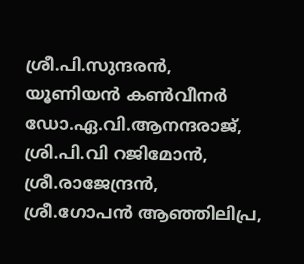ശ്രീ.പി.സുന്ദരൻ, യൂണിയൻ കൺവീനർ
ഡോ.ഏ.വി.ആനന്ദരാജ്, ശ്രി.പി.വി റജിമോൻ, ശ്രീ.രാജേന്ദ്രൻ, ശ്രീ.ഗോപൻ ആഞ്ഞിലിപ്ര,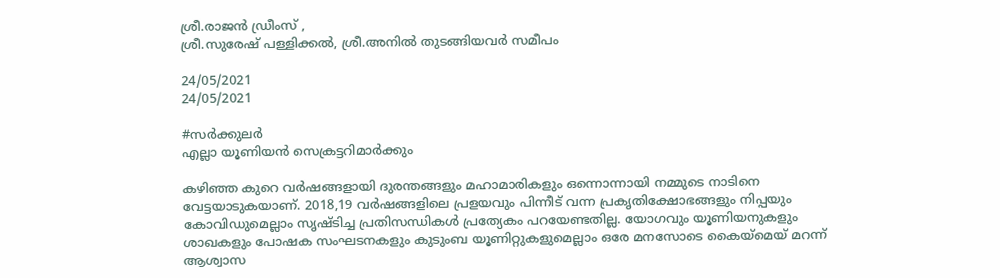ശ്രീ.രാജൻ ഡ്രീംസ് ,
ശ്രീ.സുരേഷ് പള്ളിക്കൽ, ശ്രീ.അനിൽ തുടങ്ങിയവർ സമീപം

24/05/2021
24/05/2021

#സർക്കുലർ
എല്ലാ യൂണിയൻ സെക്രട്ടറിമാർക്കും

കഴിഞ്ഞ കുറെ വർഷങ്ങളായി ദുരന്തങ്ങളും മഹാമാരികളും ഒന്നൊന്നായി നമ്മുടെ നാടിനെ വേട്ടയാടുകയാണ്. 2018,19 വർഷങ്ങളിലെ പ്രളയവും പിന്നീട് വന്ന പ്രകൃതിക്ഷോഭങ്ങളും നിപ്പയും കോവിഡുമെല്ലാം സൃഷ്ടിച്ച പ്രതിസന്ധികൾ പ്രത്യേകം പറയേണ്ടതില്ല. യോഗവും യൂണിയനുകളും ശാഖകളും പോഷക സംഘടനകളും കുടുംബ യൂണിറ്റുകളുമെല്ലാം ഒരേ മനസോടെ കൈയ്മെയ് മറന്ന് ആശ്വാസ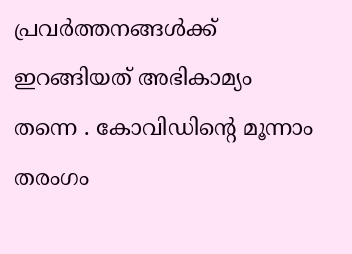പ്രവർത്തനങ്ങൾക്ക് ഇറങ്ങിയത് അഭികാമ്യം തന്നെ . കോവിഡിന്റെ മൂന്നാം തരംഗം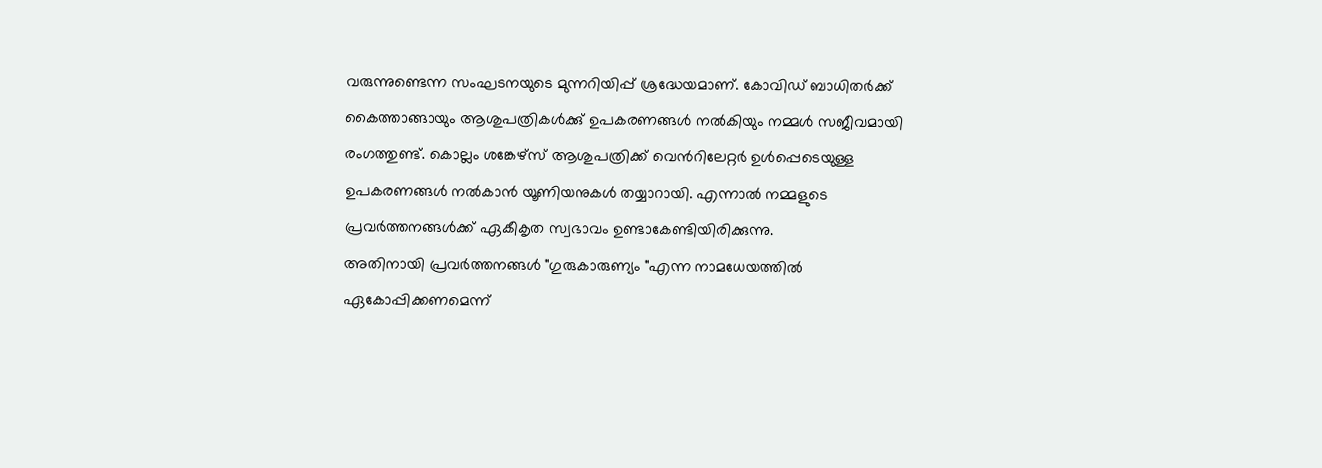വരുന്നുണ്ടെന്ന സംഘടനയുടെ മുന്നറിയിപ്പ് ശ്രദ്ധേയമാണ്. കോവിഡ് ബാധിതർക്ക് കൈത്താങ്ങായും ആശുപത്രികൾക്കു് ഉപകരണങ്ങൾ നൽകിയും നമ്മൾ സജീവമായി രംഗത്തുണ്ട്. കൊല്ലം ശങ്കേഴ്സ് ആശുപത്രിക്ക് വെൻറിലേറ്റർ ഉൾപ്പെടെയുള്ള ഉപകരണങ്ങൾ നൽകാൻ യൂണിയനുകൾ തയ്യാറായി. എന്നാൽ നമ്മളുടെ പ്രവർത്തനങ്ങൾക്ക് ഏകീകൃത സ്വഭാവം ഉണ്ടാകേണ്ടിയിരിക്കുന്നു.
അതിനായി പ്രവർത്തനങ്ങൾ "ഗുരുകാരുണ്യം "എന്ന നാമധേയത്തിൽ ഏകോപ്പിക്കണമെന്ന്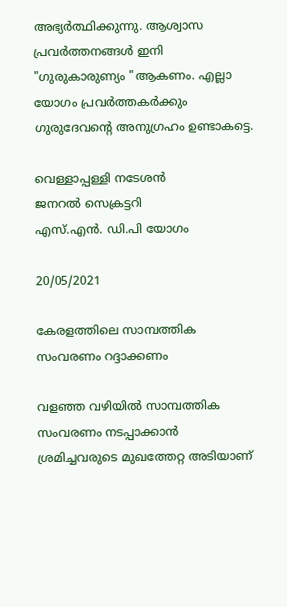അഭ്യർത്ഥിക്കുന്നു. ആശ്വാസ പ്രവർത്തനങ്ങൾ ഇനി "ഗുരുകാരുണ്യം "ആകണം. എല്ലാ യോഗം പ്രവർത്തകർക്കും ഗുരുദേവന്റെ അനുഗ്രഹം ഉണ്ടാകട്ടെ.

വെള്ളാപ്പള്ളി നടേശൻ
ജനറൽ സെക്രട്ടറി
എസ്.എൻ. ഡി.പി യോഗം

20/05/2021

കേരളത്തിലെ സാമ്പത്തിക സംവരണം റദ്ദാക്കണം

വളഞ്ഞ വഴിയിൽ സാമ്പത്തിക സംവരണം നടപ്പാക്കാൻ ശ്രമിച്ചവരുടെ മുഖത്തേറ്റ അടിയാണ്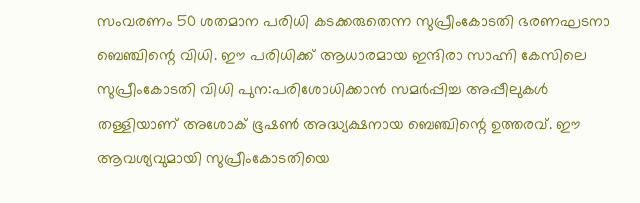സംവരണം 50 ശതമാന പരിധി കടക്കരുതെന്ന സുപ്രീംകോടതി ഭരണഘടനാ ബെഞ്ചിന്റെ വിധി. ഈ പരിധിക്ക് ആധാരമായ ഇന്ദിരാ സാഹ്നി കേസിലെ സുപ്രീംകോടതി വിധി പുന:പരിശോധിക്കാൻ സമർപ്പിച്ച അപ്പീലുകൾ തള്ളിയാണ് അശോക് ഭൂഷൺ അദ്ധ്യക്ഷനായ ബെഞ്ചിന്റെ ഉത്തരവ്. ഈ ആവശ്യവുമായി സുപ്രീംകോടതിയെ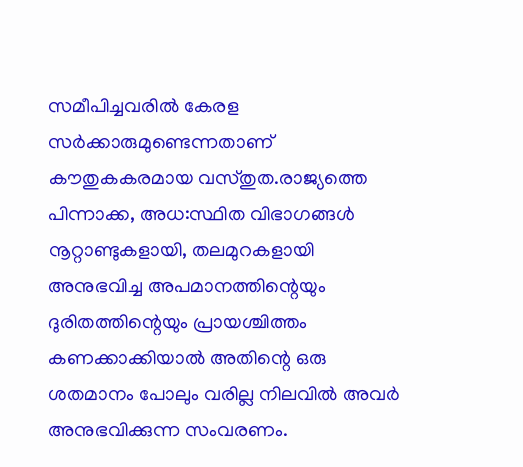സമീപിച്ചവരിൽ കേരള സർക്കാരുമുണ്ടെന്നതാണ് കൗതുകകരമായ വസ്തുത.രാജ്യത്തെ പിന്നാക്ക, അധ:സ്ഥിത വിഭാഗങ്ങൾ നൂറ്റാണ്ടുകളായി, തലമുറകളായി അനുഭവിച്ച അപമാനത്തിന്റെയും ദുരിതത്തിന്റെയും പ്രായശ്ചിത്തം കണക്കാക്കിയാൽ അതിന്റെ ഒരു ശതമാനം പോലും വരില്ല നിലവിൽ അവർ അനുഭവിക്കുന്ന സംവരണം.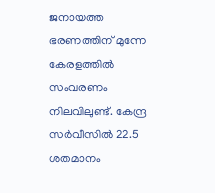ജനായത്ത ഭരണത്തിന് മുന്നേ കേരളത്തിൽ സംവരണം നിലവിലുണ്ട്. കേന്ദ്ര സർവീസിൽ 22.5 ശതമാനം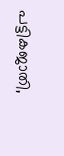പട്ടികജാതി,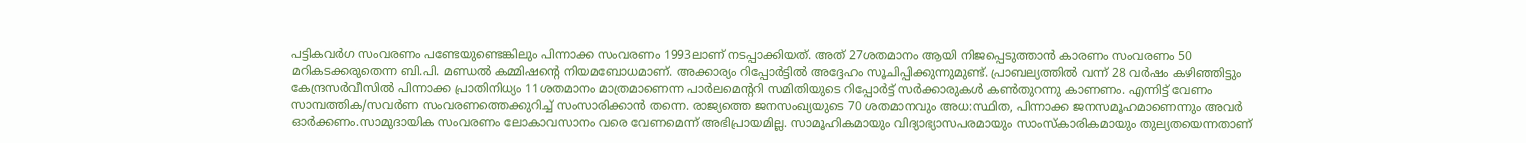പട്ടികവർഗ സംവരണം പണ്ടേയുണ്ടെങ്കിലും പിന്നാക്ക സംവരണം 1993ലാണ് നടപ്പാക്കിയത്. അത് 27ശതമാനം ആയി നിജപ്പെടുത്താൻ കാരണം സംവരണം 50 മറികടക്കരുതെന്ന ബി.പി. മണ്ഡൽ കമ്മിഷന്റെ നിയമബോധമാണ്. അക്കാര്യം റിപ്പോർട്ടിൽ അദ്ദേഹം സൂചിപ്പിക്കുന്നുമുണ്ട്. പ്രാബല്യത്തിൽ വന്ന് 28 വർഷം കഴിഞ്ഞിട്ടും കേന്ദ്രസർവീസിൽ പിന്നാക്ക പ്രാതിനിധ്യം 11ശതമാനം മാത്രമാണെന്ന പാർലമെന്ററി സമിതിയുടെ റിപ്പോർട്ട് സർക്കാരുകൾ കൺതുറന്നു കാണണം. എന്നിട്ട് വേണം സാമ്പത്തിക/സവർണ സംവരണത്തെക്കുറിച്ച് സംസാരിക്കാൻ തന്നെ. രാജ്യത്തെ ജനസംഖ്യയുടെ 70 ശതമാനവും അധ:സ്ഥിത, പിന്നാക്ക ജനസമൂഹമാണെന്നും അവർ ഓർക്കണം.സാമുദായിക സംവരണം ലോകാവസാനം വരെ വേണമെന്ന് അഭിപ്രായമില്ല. സാമൂഹികമായും വിദ്യാഭ്യാസപരമായും സാംസ്കാരികമായും തുല്യതയെന്നതാണ്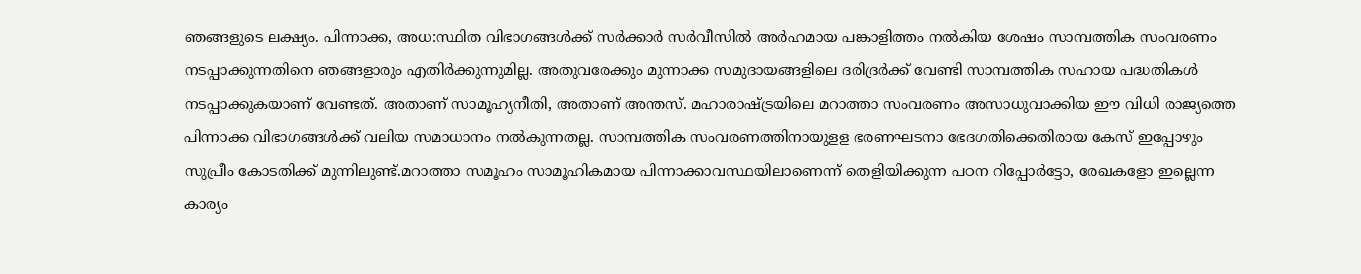ഞങ്ങളുടെ ലക്ഷ്യം. പിന്നാക്ക, അധ:സ്ഥിത വിഭാഗങ്ങൾക്ക് സർക്കാർ സർവീസിൽ അർഹമായ പങ്കാളിത്തം നൽകിയ ശേഷം സാമ്പത്തിക സംവരണം നടപ്പാക്കുന്നതിനെ ഞങ്ങളാരും എതിർക്കുന്നുമില്ല. അതുവരേക്കും മുന്നാക്ക സമുദായങ്ങളിലെ ദരിദ്രർക്ക് വേണ്ടി സാമ്പത്തിക സഹായ പദ്ധതികൾ നടപ്പാക്കുകയാണ് വേണ്ടത്. അതാണ് സാമൂഹ്യനീതി, അതാണ് അന്തസ്. മഹാരാഷ്ട്രയിലെ മറാത്താ സംവരണം അസാധുവാക്കിയ ഈ വിധി രാജ്യത്തെ പിന്നാക്ക വിഭാഗങ്ങൾക്ക് വലിയ സമാധാനം നൽകുന്നതല്ല. സാമ്പത്തിക സംവരണത്തിനായുളള ഭരണഘടനാ ഭേദഗതിക്കെതിരായ കേസ് ഇപ്പോഴും സുപ്രീം കോടതിക്ക് മുന്നിലുണ്ട്.മറാത്താ സമൂഹം സാമൂഹികമായ പിന്നാക്കാവസ്ഥയിലാണെന്ന് തെളിയിക്കുന്ന പഠന റിപ്പോർട്ടോ, രേഖകളോ ഇല്ലെന്ന കാര്യം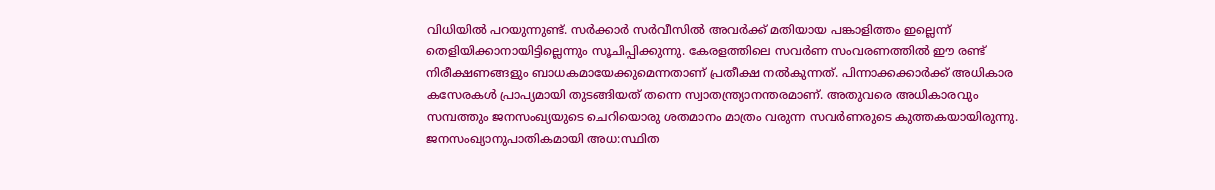വിധിയിൽ പറയുന്നുണ്ട്. സർക്കാർ സർവീസിൽ അവർക്ക് മതിയായ പങ്കാളിത്തം ഇല്ലെന്ന് തെളിയിക്കാനായിട്ടില്ലെന്നും സൂചിപ്പിക്കുന്നു. കേരളത്തിലെ സവർണ സംവരണത്തിൽ ഈ രണ്ട് നിരീക്ഷണങ്ങളും ബാധകമായേക്കുമെന്നതാണ് പ്രതീക്ഷ നൽകുന്നത്. പിന്നാക്കക്കാർക്ക് അധികാര കസേരകൾ പ്രാപ്യമായി തുടങ്ങിയത് തന്നെ സ്വാതന്ത്ര്യാനന്തരമാണ്. അതുവരെ അധികാരവും സമ്പത്തും ജനസംഖ്യയുടെ ചെറിയൊരു ശതമാനം മാത്രം വരുന്ന സവർണരുടെ കുത്തകയായിരുന്നു. ജനസംഖ്യാനുപാതികമായി അധ:സ്ഥിത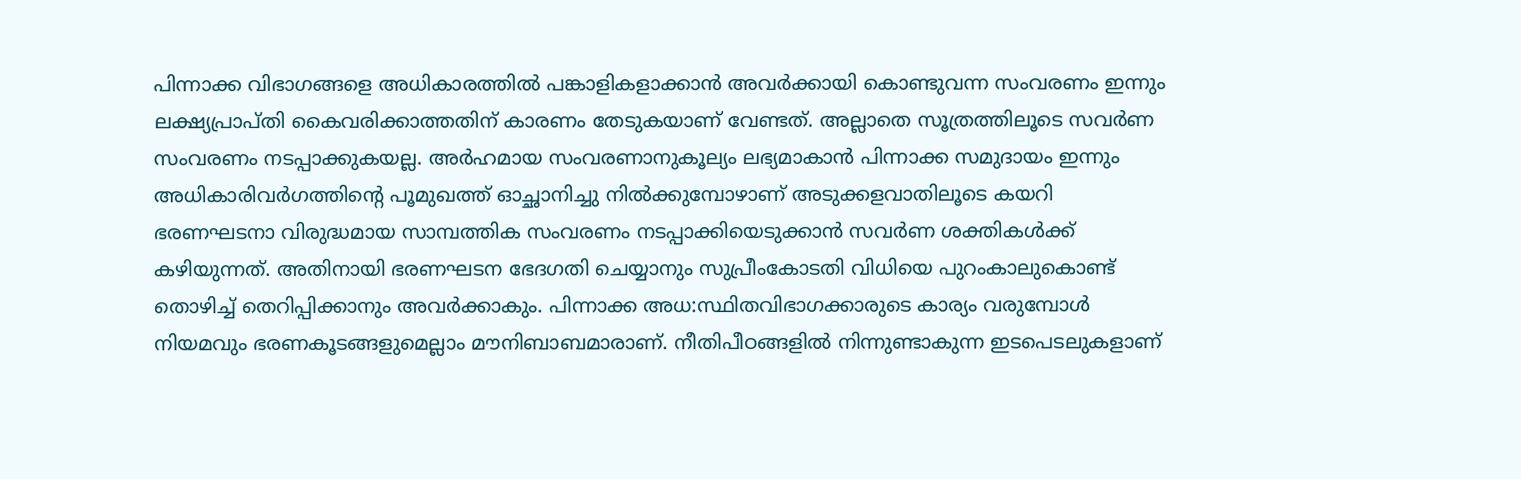പിന്നാക്ക വിഭാഗങ്ങളെ അധികാരത്തിൽ പങ്കാളികളാക്കാൻ അവർക്കായി കൊണ്ടുവന്ന സംവരണം ഇന്നും ലക്ഷ്യപ്രാപ്തി കൈവരിക്കാത്തതിന് കാരണം തേടുകയാണ് വേണ്ടത്. അല്ലാതെ സൂത്രത്തിലൂടെ സവർണ സംവരണം നടപ്പാക്കുകയല്ല. അർഹമായ സംവരണാനുകൂല്യം ലഭ്യമാകാൻ പിന്നാക്ക സമുദായം ഇന്നും അധികാരിവർഗത്തിന്റെ പൂമുഖത്ത് ഓച്ഛാനിച്ചു നിൽക്കുമ്പോഴാണ് അടുക്കളവാതിലൂടെ കയറി ഭരണഘടനാ വിരുദ്ധമായ സാമ്പത്തിക സംവരണം നടപ്പാക്കിയെടുക്കാൻ സവർണ ശക്തികൾക്ക് കഴിയുന്നത്. അതിനായി ഭരണഘടന ഭേദഗതി ചെയ്യാനും സുപ്രീംകോടതി വിധിയെ പുറംകാലുകൊണ്ട് തൊഴിച്ച് തെറിപ്പിക്കാനും അവർക്കാകും. പിന്നാക്ക അധ:സ്ഥിതവിഭാഗക്കാരുടെ കാര്യം വരുമ്പോൾ നിയമവും ഭരണകൂടങ്ങളുമെല്ലാം മൗനിബാബമാരാണ്. നീതിപീഠങ്ങളിൽ നിന്നുണ്ടാകുന്ന ഇടപെടലുകളാണ്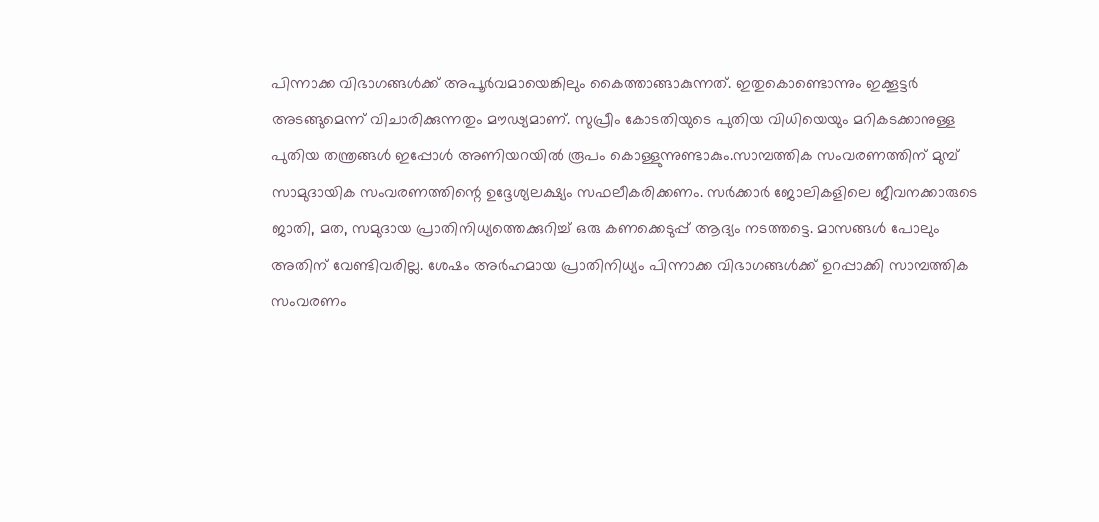പിന്നാക്ക വിഭാഗങ്ങൾക്ക് അപൂർവമായെങ്കിലും കൈത്താങ്ങാകുന്നത്. ഇതുകൊണ്ടൊന്നും ഇക്കൂട്ടർ അടങ്ങുമെന്ന് വിചാരിക്കുന്നതും മൗഢ്യമാണ്. സുപ്രീം കോടതിയുടെ പുതിയ വിധിയെയും മറികടക്കാനുള്ള പുതിയ തന്ത്രങ്ങൾ ഇപ്പോൾ അണിയറയിൽ രൂപം കൊള്ളുന്നുണ്ടാകും.സാമ്പത്തിക സംവരണത്തിന് മുമ്പ് സാമുദായിക സംവരണത്തിന്റെ ഉദ്ദേശ്യലക്ഷ്യം സഫലീകരിക്കണം. സർക്കാർ ജോലികളിലെ ജീവനക്കാരുടെ ജാതി, മത, സമുദായ പ്രാതിനിധ്യത്തെക്കുറിച്ച് ഒരു കണക്കെടുപ്പ് ആദ്യം നടത്തട്ടെ. മാസങ്ങൾ പോലും അതിന് വേണ്ടിവരില്ല. ശേഷം അർഹമായ പ്രാതിനിധ്യം പിന്നാക്ക വിഭാഗങ്ങൾക്ക് ഉറപ്പാക്കി സാമ്പത്തിക സംവരണം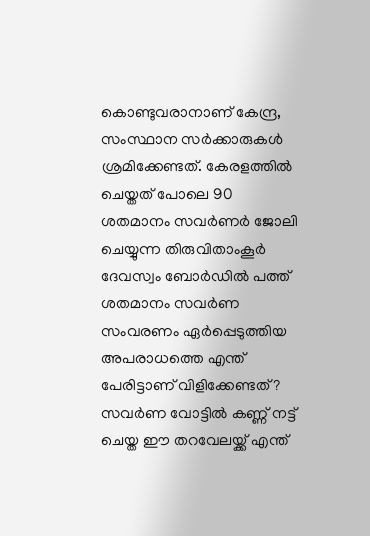കൊണ്ടുവരാനാണ് കേന്ദ്ര, സംസ്ഥാന സർക്കാരുകൾ ശ്രമിക്കേണ്ടത്. കേരളത്തിൽ ചെയ്തത് പോലെ 90 ശതമാനം സവർണർ ജോലി ചെയ്യുന്ന തിരുവിതാംകൂർ ദേവസ്വം ബോർഡിൽ പത്ത് ശതമാനം സവർണ സംവരണം ഏർപ്പെടുത്തിയ അപരാധത്തെ എന്ത് പേരിട്ടാണ് വിളിക്കേണ്ടത് ? സവർണ വോട്ടിൽ കണ്ണ് നട്ട് ചെയ്ത ഈ തറവേലയ്ക്ക് എന്ത്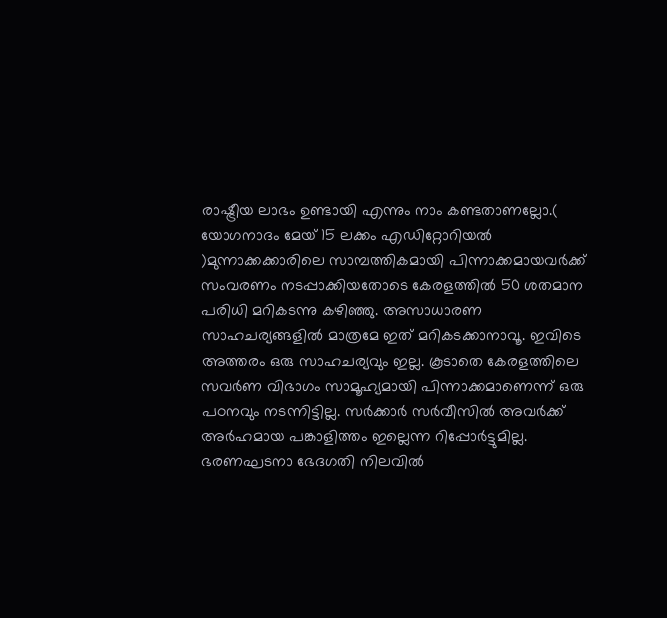രാഷ്ട്രീയ ലാഭം ഉണ്ടായി എന്നും നാം കണ്ടതാണല്ലോ.( യോഗനാദം മേയ് 15 ലക്കം എഡിറ്റോറിയൽ )മുന്നാക്കക്കാരിലെ സാമ്പത്തികമായി പിന്നാക്കമായവർക്ക് സംവരണം നടപ്പാക്കിയതോടെ കേരളത്തിൽ 50 ശതമാന പരിധി മറികടന്നു കഴിഞ്ഞു. അസാധാരണ സാഹചര്യങ്ങളിൽ മാത്രമേ ഇത് മറികടക്കാനാവൂ. ഇവിടെ അത്തരം ഒരു സാഹചര്യവും ഇല്ല. കൂടാതെ കേരളത്തിലെ സവർണ വിഭാഗം സാമൂഹ്യമായി പിന്നാക്കമാണെന്ന് ഒരു പഠനവും നടന്നിട്ടില്ല. സർക്കാർ സർവീസിൽ അവർക്ക് അർഹമായ പങ്കാളിത്തം ഇല്ലെന്ന റിപ്പോർട്ടുമില്ല. ഭരണഘടനാ ഭേദഗതി നിലവിൽ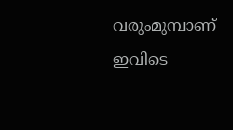വരുംമുമ്പാണ് ഇവിടെ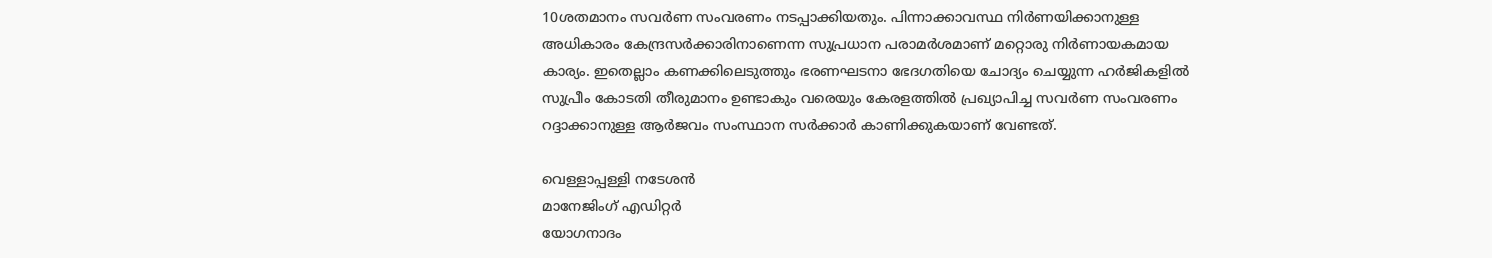10ശതമാനം സവർണ സംവരണം നടപ്പാക്കിയതും. പിന്നാക്കാവസ്ഥ നിർണയിക്കാനുള്ള അധികാരം കേന്ദ്രസർക്കാരിനാണെന്ന സുപ്രധാന പരാമർശമാണ് മറ്റൊരു നിർണായകമായ കാര്യം. ഇതെല്ലാം കണക്കിലെടുത്തും ഭരണഘടനാ ഭേദഗതിയെ ചോദ്യം ചെയ്യുന്ന ഹർജികളിൽ സുപ്രീം കോടതി തീരുമാനം ഉണ്ടാകും വരെയും കേരളത്തിൽ പ്രഖ്യാപിച്ച സവർണ സംവരണം റദ്ദാക്കാനുള്ള ആർജവം സംസ്ഥാന സർക്കാർ കാണിക്കുകയാണ് വേണ്ടത്.

വെള്ളാപ്പള്ളി നടേശൻ
മാനേജിംഗ് എഡിറ്റർ
യോഗനാദം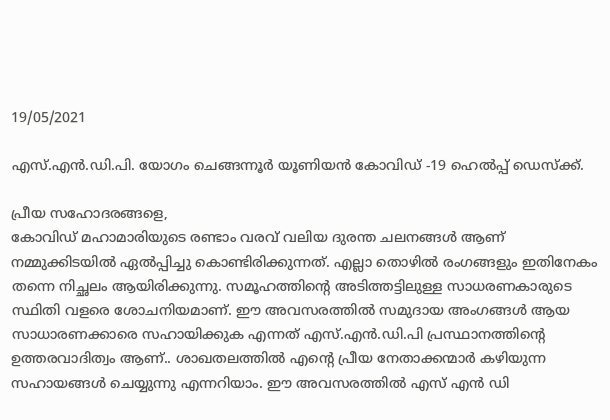19/05/2021

എസ്.എന്‍.ഡി.പി. യോഗം ചെങ്ങന്നൂര്‍ യൂണിയന്‍ കോവിഡ് -19 ഹെല്‍പ്പ് ഡെസ്‌ക്ക്.

പ്രീയ സഹോദരങ്ങളെ,
കോവിഡ് മഹാമാരിയുടെ രണ്ടാം വരവ് വലിയ ദുരന്ത ചലനങ്ങൾ ആണ് നമ്മുക്കിടയിൽ ഏല്‍പ്പിച്ചു കൊണ്ടിരിക്കുന്നത്. എല്ലാ തൊഴില്‍ രംഗങ്ങളും ഇതിനേകം തന്നെ നിച്ഛലം ആയിരിക്കുന്നു. സമൂഹത്തിന്റെ അടിത്തട്ടിലുള്ള സാധരണകാരുടെ സ്ഥിതി വളരെ ശോചനിയമാണ്. ഈ അവസരത്തില്‍ സമുദായ അംഗങ്ങള്‍ ആയ സാധാരണക്കാരെ സഹായിക്കുക എന്നത് എസ്.എന്‍.ഡി.പി പ്രസ്ഥാനത്തിൻ്റെ ഉത്തരവാദിത്വം ആണ്.. ശാഖതലത്തില്‍ എന്റെ പ്രീയ നേതാക്കന്മാര്‍ കഴിയുന്ന സഹായങ്ങള്‍ ചെയ്യുന്നു എന്നറിയാം. ഈ അവസരത്തില്‍ എസ് എന്‍ ഡി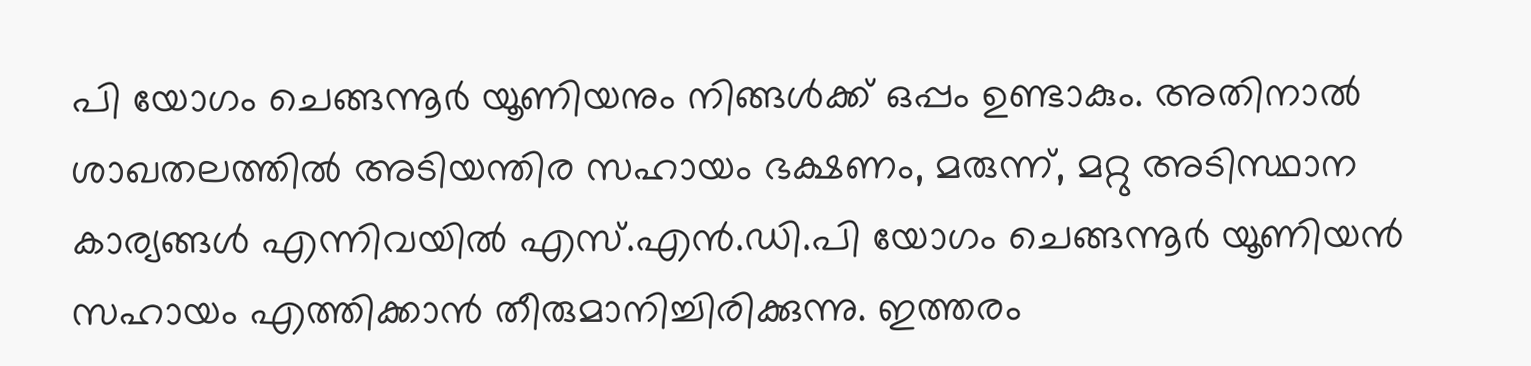പി യോഗം ചെങ്ങന്നൂര്‍ യൂണിയനും നിങ്ങള്‍ക്ക് ഒപ്പം ഉണ്ടാകും. അതിനാല്‍ ശാഖതലത്തില്‍ അടിയന്തിര സഹായം ഭക്ഷണം, മരുന്ന്, മറ്റു അടിസ്ഥാന കാര്യങ്ങള്‍ എന്നിവയില്‍ എസ്.എന്‍.ഡി.പി യോഗം ചെങ്ങന്നൂര്‍ യൂണിയന്‍ സഹായം എത്തിക്കാന്‍ തീരുമാനിച്ചിരിക്കുന്നു. ഇത്തരം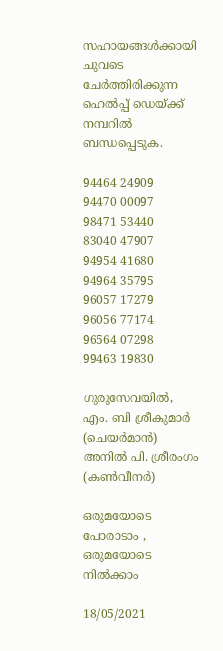സഹായങ്ങള്‍ക്കായി ചുവടെ ചേര്‍ത്തിരിക്കുന്ന ഹെല്‍പ്പ് ഡെയ്ക്ക് നമ്പറില്‍ ബന്ധപ്പെടുക.

94464 24909
94470 00097
98471 53440
83040 47907
94954 41680
94964 35795
96057 17279
96056 77174
96564 07298
99463 19830

ഗുരുസേവയില്‍,
എം. ബി ശ്രീകുമാര്‍ (ചെയര്‍മാന്‍)
അനില്‍ പി. ശ്രീരംഗം (കണ്‍വീനര്‍)

ഒരുമയോടെ പോരാടാം , ഒരുമയോടെ നില്‍ക്കാം

18/05/2021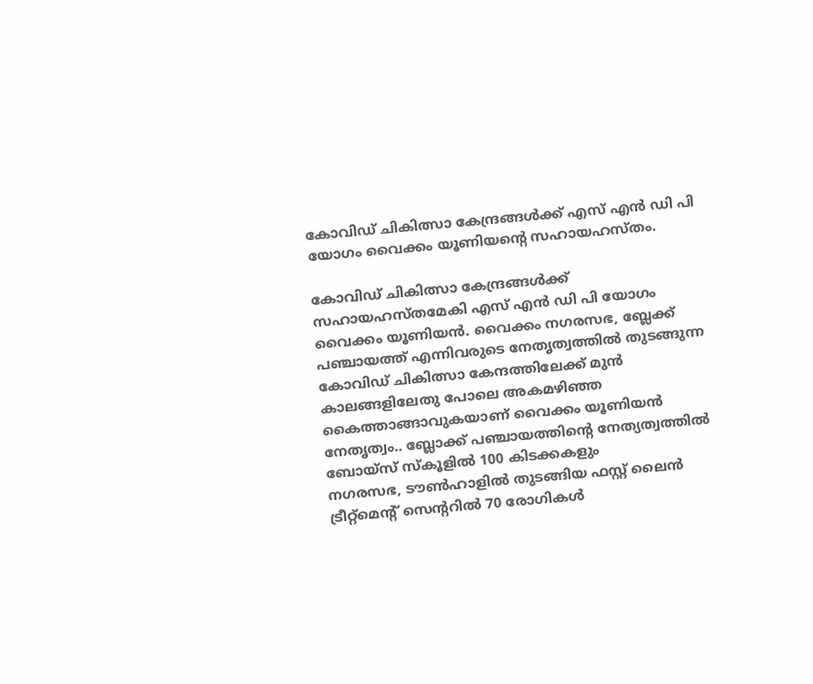കോവിഡ് ചികിത്സാ കേന്ദ്രങ്ങൾക്ക് എസ് എൻ ഡി പി യോഗം വൈക്കം യൂണിയൻ്റെ സഹായഹസ്തം.

കോവിഡ് ചികിത്സാ കേന്ദ്രങ്ങൾക്ക് സഹായഹസ്തമേകി എസ് എൻ ഡി പി യോഗം വൈക്കം യൂണിയൻ. വൈക്കം നഗരസഭ, ബ്ലേക്ക് പഞ്ചായത്ത് എന്നിവരുടെ നേതൃത്വത്തിൽ തുടങ്ങുന്ന കോവിഡ് ചികിത്സാ കേന്ദത്തിലേക്ക് മുൻ കാലങ്ങളിലേതു പോലെ അകമഴിഞ്ഞ കൈത്താങ്ങാവുകയാണ് വൈക്കം യൂണിയൻ നേതൃത്വം.. ബ്ലോക്ക് പഞ്ചായത്തിന്റെ നേത്യത്വത്തിൽ
ബോയ്സ് സ്കൂളിൽ 100 കിടക്കകളും
നഗരസഭ, ടൗൺഹാളിൽ തുടങ്ങിയ ഫസ്റ്റ് ലൈൻ ട്രീറ്റ്മെന്റ് സെന്ററിൽ 70 രോഗികൾ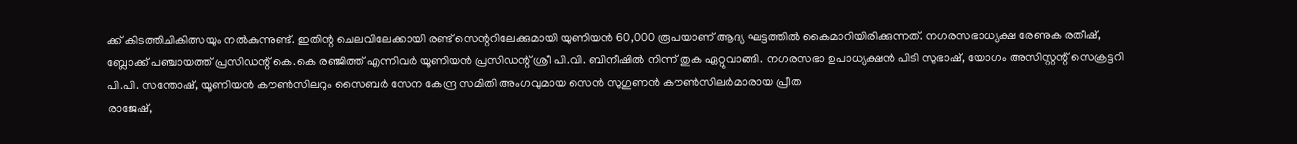ക്ക് കിടത്തിചികിത്സയും നൽകുന്നുണ്ട്. ഇതിന്റ ചെലവിലേക്കായി രണ്ട് സെന്ററിലേക്കുമായി യുണിയൻ 60,000 രൂപയാണ് ആദ്യ ഘട്ടത്തിൽ കൈമാറിയിരിക്കുന്നത്. നഗരസഭാധ്യക്ഷ രേണുക രതീഷ്, ബ്ലോക്ക് പഞ്ചായത്ത് പ്രസിഡന്റ് കെ.കെ രഞ്ജിത്ത് എന്നിവർ യൂണിയൻ പ്രസിഡന്റ് ശ്രീ പി.വി. ബിനീഷിൽ നിന്ന് തുക ഏറ്റുവാങ്ങി. നഗരസഭാ ഉപാധ്യക്ഷൻ പിടി സുഭാഷ്, യോഗം അസിസ്റ്റന്റ് സെക്രട്ടറി പി.പി. സന്തോഷ്, യൂണിയൻ കൗൺസിലറും സൈബർ സേന കേന്ദ്ര സമിതി അംഗവുമായ സെൻ സുഗുണൻ കൗൺസിലർമാരായ പ്രീത
രാജേഷ്,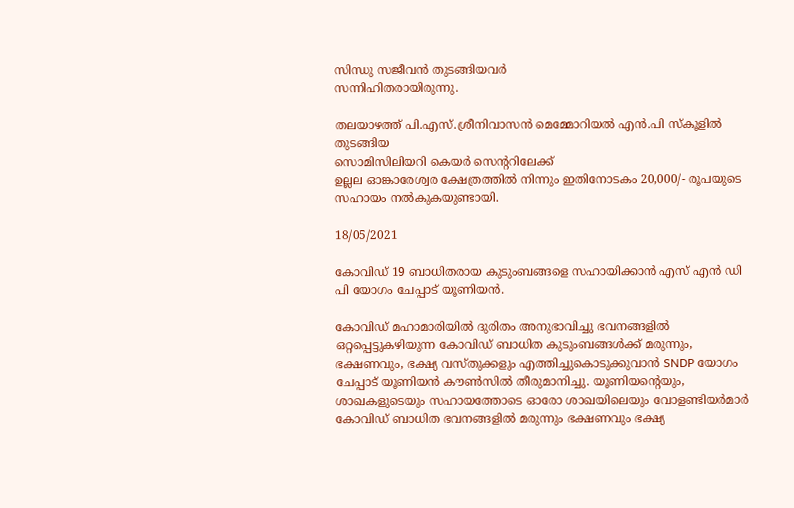സിന്ധു സജീവൻ തുടങ്ങിയവർ
സന്നിഹിതരായിരുന്നു.

തലയാഴത്ത് പി.എസ്.ശ്രീനിവാസൻ മെമ്മോറിയൽ എൻ.പി സ്കൂളിൽ തുടങ്ങിയ
സൊമിസിലിയറി കെയർ സെന്ററിലേക്ക്
ഉല്ലല ഓങ്കാരേശ്വര ക്ഷേത്രത്തിൽ നിന്നും ഇതിനോടകം 20,000/- രൂപയുടെ സഹായം നൽകുകയുണ്ടായി.

18/05/2021

കോവിഡ് 19 ബാധിതരായ കുടുംബങ്ങളെ സഹായിക്കാൻ എസ് എൻ ഡി പി യോഗം ചേപ്പാട് യൂണിയൻ.

കോവിഡ് മഹാമാരിയിൽ ദുരിതം അനുഭാവിച്ചു ഭവനങ്ങളിൽ ഒറ്റപ്പെട്ടുകഴിയുന്ന കോവിഡ് ബാധിത കുടുംബങ്ങൾക്ക് മരുന്നും, ഭക്ഷണവും, ഭക്ഷ്യ വസ്തുക്കളും എത്തിച്ചുകൊടുക്കുവാൻ SNDP യോഗം ചേപ്പാട് യൂണിയൻ കൗൺസിൽ തീരുമാനിച്ചു. യൂണിയന്റെയും, ശാഖകളുടെയും സഹായത്തോടെ ഓരോ ശാഖയിലെയും വോളണ്ടിയർമാർ കോവിഡ് ബാധിത ഭവനങ്ങളിൽ മരുന്നും ഭക്ഷണവും ഭക്ഷ്യ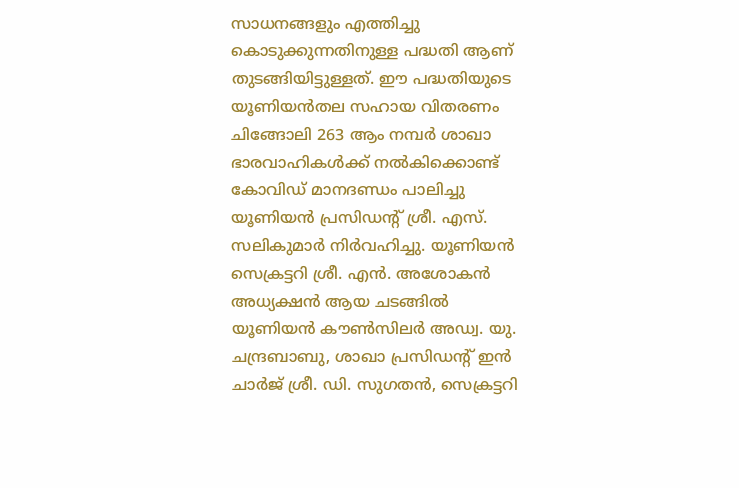സാധനങ്ങളും എത്തിച്ചു കൊടുക്കുന്നതിനുള്ള പദ്ധതി ആണ് തുടങ്ങിയിട്ടുള്ളത്. ഈ പദ്ധതിയുടെ യൂണിയൻതല സഹായ വിതരണം ചിങ്ങോലി 263 ആം നമ്പർ ശാഖാ ഭാരവാഹികൾക്ക് നൽകിക്കൊണ്ട് കോവിഡ് മാനദണ്ഡം പാലിച്ചു യൂണിയൻ പ്രസിഡന്റ്‌ ശ്രീ. എസ്. സലികുമാർ നിർവഹിച്ചു. യൂണിയൻ സെക്രട്ടറി ശ്രീ. എൻ. അശോകൻ അധ്യക്ഷൻ ആയ ചടങ്ങിൽ യൂണിയൻ കൗൺസിലർ അഡ്വ. യു. ചന്ദ്രബാബു, ശാഖാ പ്രസിഡന്റ്‌ ഇൻ ചാർജ് ശ്രീ. ഡി. സുഗതൻ, സെക്രട്ടറി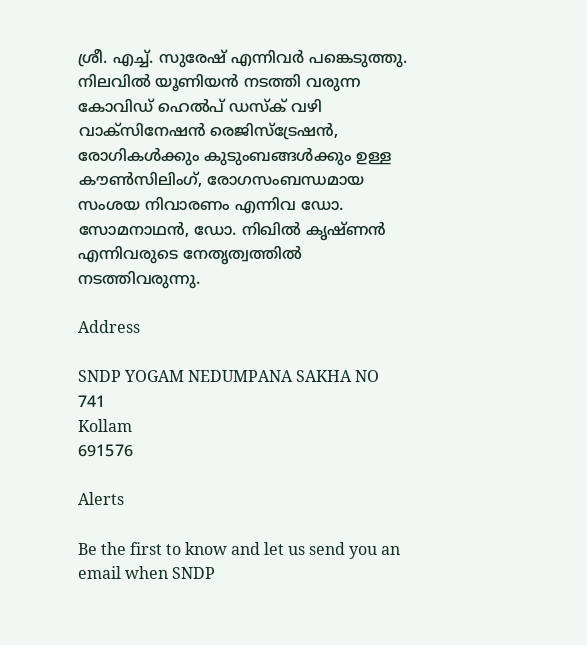ശ്രീ. എച്ച്. സുരേഷ് എന്നിവർ പങ്കെടുത്തു.
നിലവിൽ യൂണിയൻ നടത്തി വരുന്ന കോവിഡ് ഹെൽപ് ഡസ്ക് വഴി വാക്സിനേഷൻ രെജിസ്ട്രേഷൻ, രോഗികൾക്കും കുടുംബങ്ങൾക്കും ഉള്ള കൗൺസിലിംഗ്, രോഗസംബന്ധമായ സംശയ നിവാരണം എന്നിവ ഡോ. സോമനാഥൻ, ഡോ. നിഖിൽ കൃഷ്ണൻ എന്നിവരുടെ നേതൃത്വത്തിൽ നടത്തിവരുന്നു.

Address

SNDP YOGAM NEDUMPANA SAKHA NO 741
Kollam
691576

Alerts

Be the first to know and let us send you an email when SNDP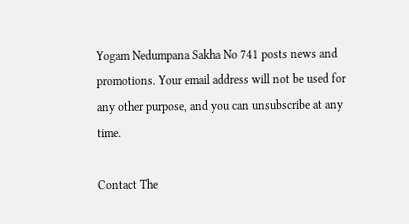Yogam Nedumpana Sakha No 741 posts news and promotions. Your email address will not be used for any other purpose, and you can unsubscribe at any time.

Contact The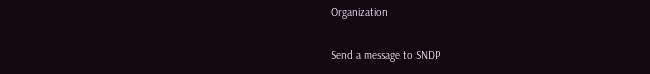Organization

Send a message to SNDP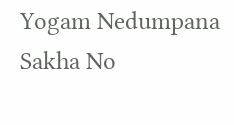Yogam Nedumpana Sakha No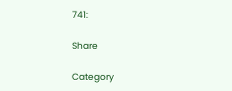741:

Share

Category